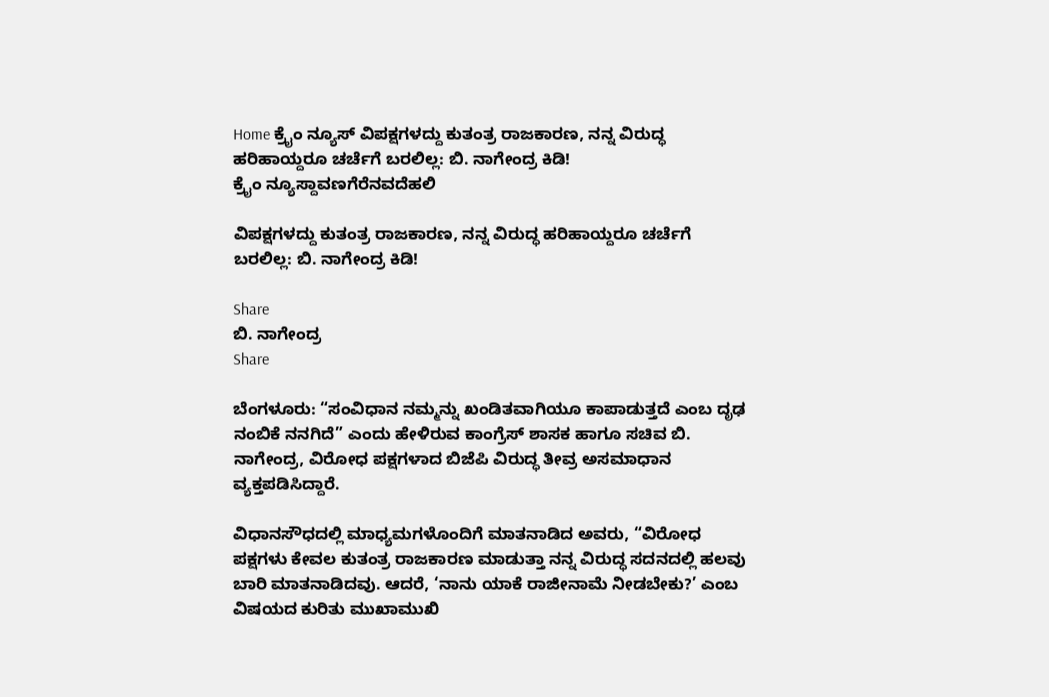Home ಕ್ರೈಂ ನ್ಯೂಸ್ ವಿಪಕ್ಷಗಳದ್ದು ಕುತಂತ್ರ ರಾಜಕಾರಣ, ನನ್ನ ವಿರುದ್ಧ ಹರಿಹಾಯ್ದರೂ ಚರ್ಚೆಗೆ ಬರಲಿಲ್ಲ: ಬಿ. ನಾಗೇಂದ್ರ ಕಿಡಿ!
ಕ್ರೈಂ ನ್ಯೂಸ್ದಾವಣಗೆರೆನವದೆಹಲಿ

ವಿಪಕ್ಷಗಳದ್ದು ಕುತಂತ್ರ ರಾಜಕಾರಣ, ನನ್ನ ವಿರುದ್ಧ ಹರಿಹಾಯ್ದರೂ ಚರ್ಚೆಗೆ ಬರಲಿಲ್ಲ: ಬಿ. ನಾಗೇಂದ್ರ ಕಿಡಿ!

Share
ಬಿ. ನಾಗೇಂದ್ರ
Share

ಬೆಂಗಳೂರು: “ಸಂವಿಧಾನ ನಮ್ಮನ್ನು ಖಂಡಿತವಾಗಿಯೂ ಕಾಪಾಡುತ್ತದೆ ಎಂಬ ದೃಢ ನಂಬಿಕೆ ನನಗಿದೆ” ಎಂದು ಹೇಳಿರುವ ಕಾಂಗ್ರೆಸ್ ಶಾಸಕ ಹಾಗೂ ಸಚಿವ ಬಿ. ನಾಗೇಂದ್ರ, ವಿರೋಧ ಪಕ್ಷಗಳಾದ ಬಿಜೆಪಿ ವಿರುದ್ಧ ತೀವ್ರ ಅಸಮಾಧಾನ ವ್ಯಕ್ತಪಡಿಸಿದ್ದಾರೆ.

ವಿಧಾನಸೌಧದಲ್ಲಿ ಮಾಧ್ಯಮಗಳೊಂದಿಗೆ ಮಾತನಾಡಿದ ಅವರು, “ವಿರೋಧ ಪಕ್ಷಗಳು ಕೇವಲ ಕುತಂತ್ರ ರಾಜಕಾರಣ ಮಾಡುತ್ತಾ ನನ್ನ ವಿರುದ್ಧ ಸದನದಲ್ಲಿ ಹಲವು ಬಾರಿ ಮಾತನಾಡಿದವು. ಆದರೆ, ‘ನಾನು ಯಾಕೆ ರಾಜೀನಾಮೆ ನೀಡಬೇಕು?’ ಎಂಬ ವಿಷಯದ ಕುರಿತು ಮುಖಾಮುಖಿ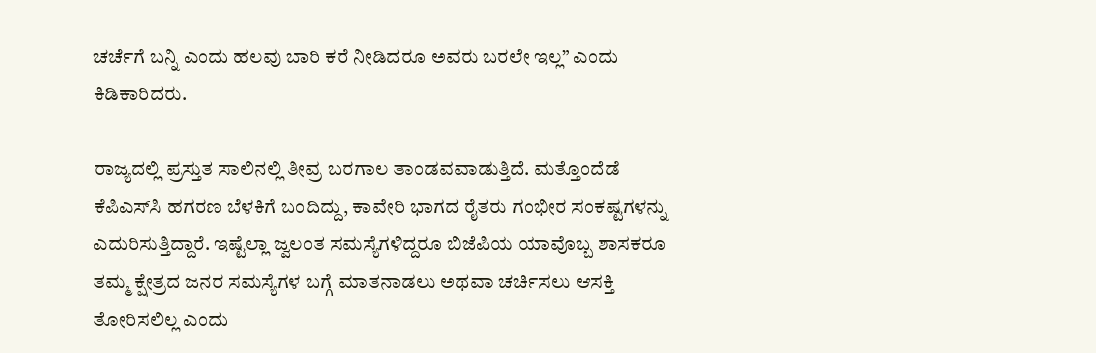ಚರ್ಚೆಗೆ ಬನ್ನಿ ಎಂದು ಹಲವು ಬಾರಿ ಕರೆ ನೀಡಿದರೂ ಅವರು ಬರಲೇ ಇಲ್ಲ” ಎಂದು ಕಿಡಿಕಾರಿದರು.

ರಾಜ್ಯದಲ್ಲಿ ಪ್ರಸ್ತುತ ಸಾಲಿನಲ್ಲಿ ತೀವ್ರ ಬರಗಾಲ ತಾಂಡವವಾಡುತ್ತಿದೆ. ಮತ್ತೊಂದೆಡೆ ಕೆಪಿಎಸ್‌ಸಿ ಹಗರಣ ಬೆಳಕಿಗೆ ಬಂದಿದ್ದು, ಕಾವೇರಿ ಭಾಗದ ರೈತರು ಗಂಭೀರ ಸಂಕಷ್ಟಗಳನ್ನು ಎದುರಿಸುತ್ತಿದ್ದಾರೆ. ಇಷ್ಟೆಲ್ಲಾ ಜ್ವಲಂತ ಸಮಸ್ಯೆಗಳಿದ್ದರೂ ಬಿಜೆಪಿಯ ಯಾವೊಬ್ಬ ಶಾಸಕರೂ ತಮ್ಮ ಕ್ಷೇತ್ರದ ಜನರ ಸಮಸ್ಯೆಗಳ ಬಗ್ಗೆ ಮಾತನಾಡಲು ಅಥವಾ ಚರ್ಚಿಸಲು ಆಸಕ್ತಿ ತೋರಿಸಲಿಲ್ಲ ಎಂದು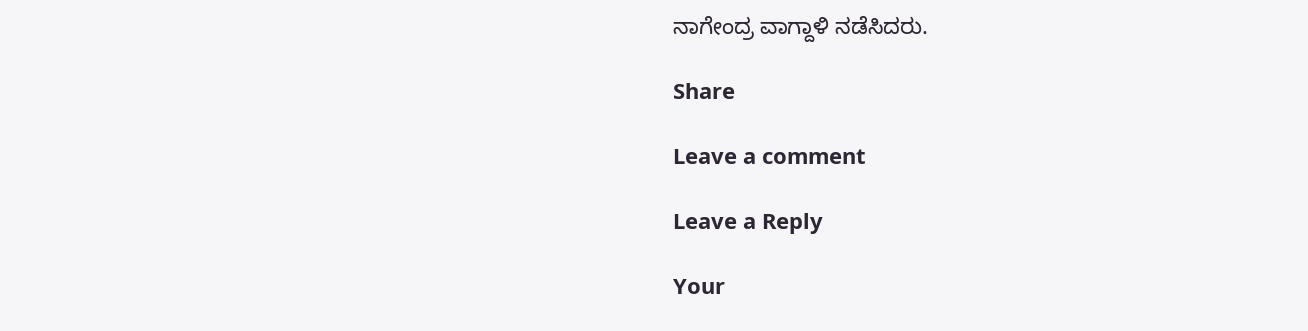ನಾಗೇಂದ್ರ ವಾಗ್ದಾಳಿ ನಡೆಸಿದರು.

Share

Leave a comment

Leave a Reply

Your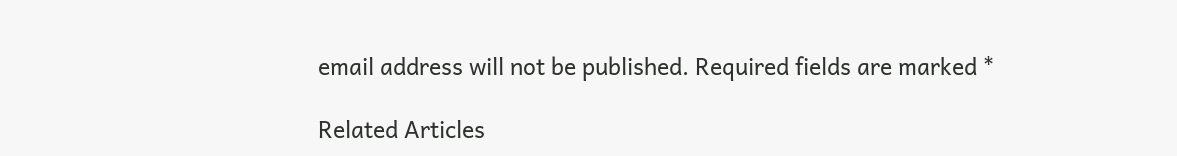email address will not be published. Required fields are marked *

Related Articles